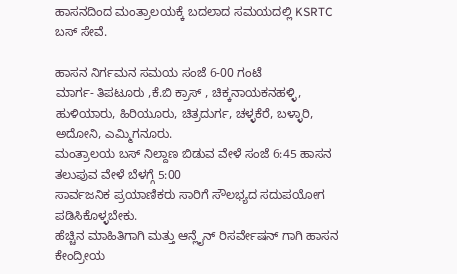ಹಾಸನದಿಂದ ಮಂತ್ರಾಲಯಕ್ಕೆ ಬದಲಾದ ಸಮಯದಲ್ಲಿ KSRTC ಬಸ್ ಸೇವೆ.

ಹಾಸನ ನಿರ್ಗಮನ ಸಮಯ ಸಂಜೆ 6-00 ಗಂಟೆ
ಮಾರ್ಗ- ತಿಪಟೂರು ,ಕೆ.ಬಿ ಕ್ರಾಸ್ , ಚಿಕ್ಕನಾಯಕನಹಳ್ಳಿ, ಹುಳಿಯಾರು, ಹಿರಿಯೂರು, ಚಿತ್ರದುರ್ಗ, ಚಳ್ಳಕೆರೆ, ಬಳ್ಳಾರಿ, ಅದೋನಿ, ಎಮ್ಮಿಗನೂರು.
ಮಂತ್ರಾಲಯ ಬಸ್ ನಿಲ್ದಾಣ ಬಿಡುವ ವೇಳೆ ಸಂಜೆ 6:45 ಹಾಸನ ತಲುಪುವ ವೇಳೆ ಬೆಳಗ್ಗೆ 5:00
ಸಾರ್ವಜನಿಕ ಪ್ರಯಾಣಿಕರು ಸಾರಿಗೆ ಸೌಲಭ್ಯದ ಸದುಪಯೋಗ ಪಡಿಸಿಕೊಳ್ಳಬೇಕು.
ಹೆಚ್ಚಿನ ಮಾಹಿತಿಗಾಗಿ ಮತ್ತು ಆನ್ಲೈನ್ ರಿಸರ್ವೇಷನ್ ಗಾಗಿ ಹಾಸನ ಕೇಂದ್ರೀಯ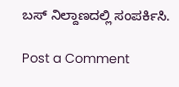ಬಸ್ ನಿಲ್ದಾಣದಲ್ಲಿ ಸಂಪರ್ಕಿಸಿ.

Post a Comment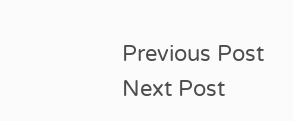Previous Post Next Post